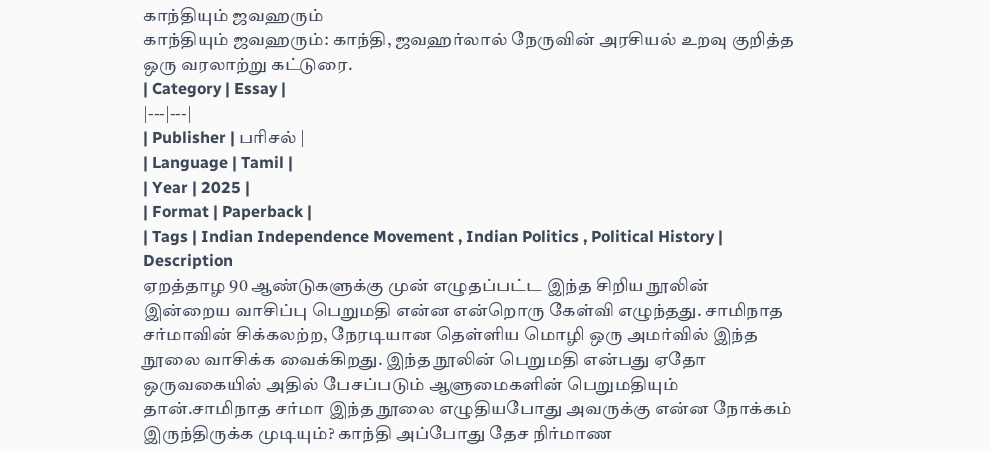காந்தியும் ஜவஹரும்
காந்தியும் ஜவஹரும்: காந்தி, ஜவஹர்லால் நேருவின் அரசியல் உறவு குறித்த ஒரு வரலாற்று கட்டுரை.
| Category | Essay |
|---|---|
| Publisher | பரிசல் |
| Language | Tamil |
| Year | 2025 |
| Format | Paperback |
| Tags | Indian Independence Movement , Indian Politics , Political History |
Description
ஏறத்தாழ 90 ஆண்டுகளுக்கு முன் எழுதப்பட்ட இந்த சிறிய நூலின் இன்றைய வாசிப்பு பெறுமதி என்ன என்றொரு கேள்வி எழுந்தது. சாமிநாத சர்மாவின் சிக்கலற்ற, நேரடியான தெள்ளிய மொழி ஒரு அமர்வில் இந்த நூலை வாசிக்க வைக்கிறது. இந்த நூலின் பெறுமதி என்பது ஏதோ ஒருவகையில் அதில் பேசப்படும் ஆளுமைகளின் பெறுமதியும் தான்.சாமிநாத சர்மா இந்த நூலை எழுதியபோது அவருக்கு என்ன நோக்கம் இருந்திருக்க முடியும்? காந்தி அப்போது தேச நிர்மாண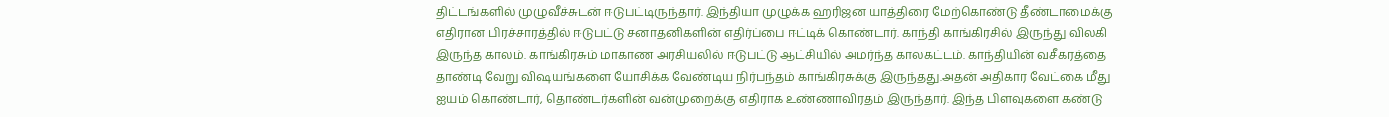திட்டங்களில் முழுவீச்சுடன் ஈடுபட்டிருந்தார். இந்தியா முழுக்க ஹரிஜன யாத்திரை மேற்கொண்டு தீண்டாமைக்கு எதிரான பிரச்சாரத்தில் ஈடுபட்டு சனாதனிகளின் எதிர்ப்பை ஈட்டிக் கொண்டார். காந்தி காங்கிரசில் இருந்து விலகி இருந்த காலம். காங்கிரசும் மாகாண அரசியலில் ஈடுபட்டு ஆட்சியில் அமர்ந்த காலகட்டம். காந்தியின் வசீகரத்தை தாண்டி வேறு விஷயங்களை யோசிக்க வேண்டிய நிர்பந்தம் காங்கிரசுக்கு இருந்தது.அதன் அதிகார வேட்கை மீது ஐயம் கொண்டார், தொண்டர்களின் வன்முறைக்கு எதிராக உண்ணாவிரதம் இருந்தார். இந்த பிளவுகளை கண்டு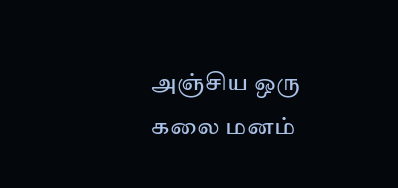அஞ்சிய ஒரு கலை மனம்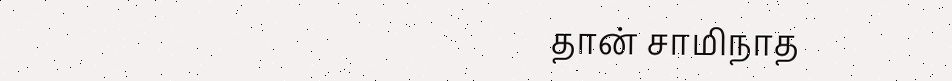தான் சாமிநாத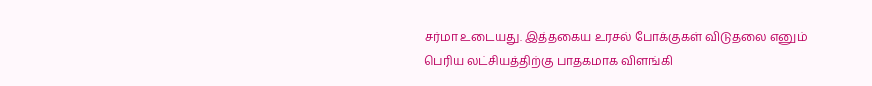சர்மா உடையது. இத்தகைய உரசல் போக்குகள் விடுதலை எனும் பெரிய லட்சியத்திற்கு பாதகமாக விளங்கி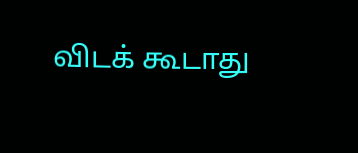விடக் கூடாது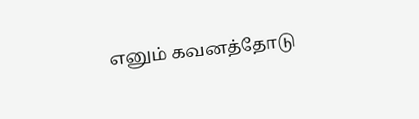எனும் கவனத்தோடு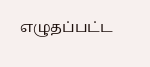எழுதப்பட்ட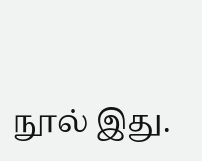நூல் இது.